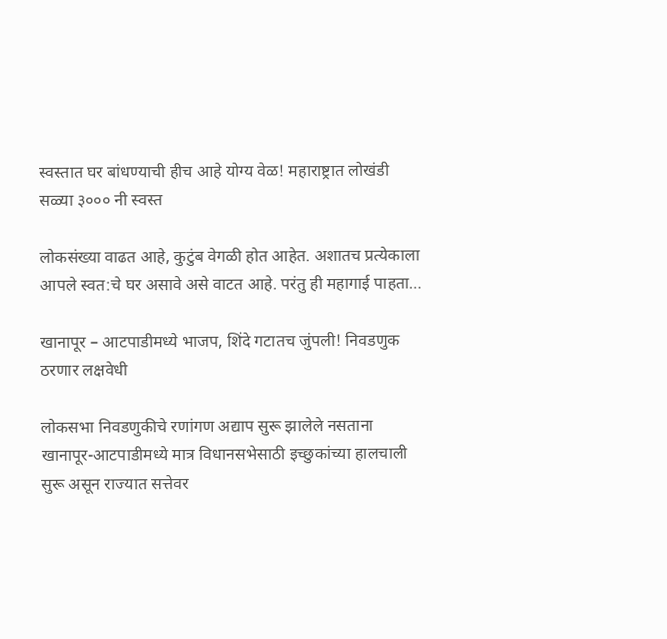स्वस्तात घर बांधण्याची हीच आहे योग्य वेळ! महाराष्ट्रात लोखंडी सळ्या ३००० नी स्वस्त

लोकसंख्या वाढत आहे, कुटुंब वेगळी होत आहेत. अशातच प्रत्येकाला आपले स्वत:चे घर असावे असे वाटत आहे. परंतु ही महागाई पाहता…

खानापूर – आटपाडीमध्ये भाजप, शिंदे गटातच जुंपली! निवडणुक ठरणार लक्षवेधी

लोकसभा निवडणुकीचे रणांगण अद्याप सुरू झालेले नसताना खानापूर-आटपाडीमध्ये मात्र विधानसभेसाठी इच्छुकांच्या हालचाली सुरू असून राज्यात सत्तेवर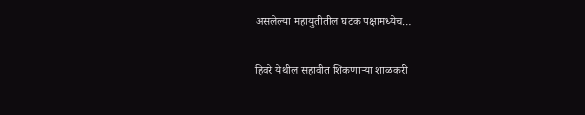असलेल्या महायुतीतील घटक पक्षामध्येच…

हिवरे येथील सहावीत शिकणाऱ्या शाळकरी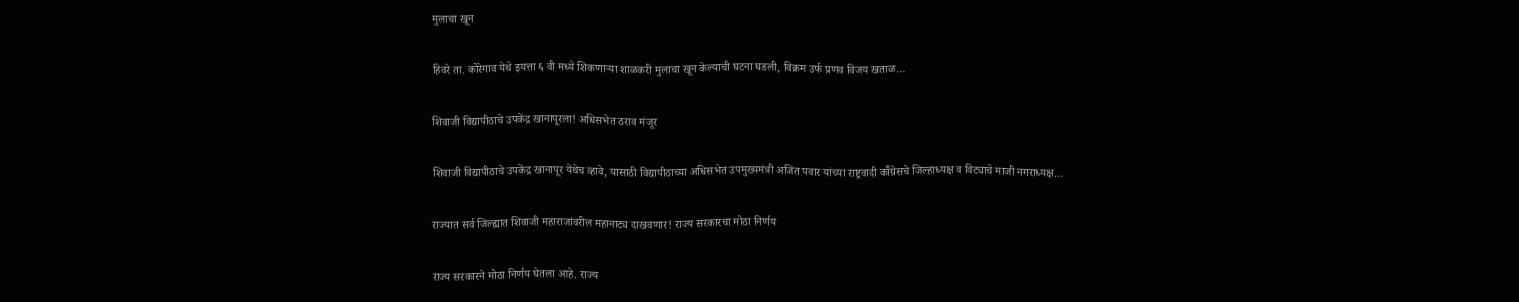मुलाचा खून

हिवरे ता. कोरेगाव येथे इयत्ता ६ वी मध्ये शिकणाऱ्या शाळकरी मुलाचा खून केल्याची घटना घडली, विक्रम उर्फ प्रणव विजय खताळ…

शिवाजी विद्यापीठाचे उपकेंद्र खानापूरला! अधिसभेत ठराव मंजूर

शिवाजी विद्यापीठाचे उपकेंद्र खानापूर येथेच व्हावे, यासाठी विद्यापीठाच्या अधिसभेत उपमुख्यमंत्री अजित पवार यांच्या राष्ट्रवादी कॉँग्रेसचे जिल्हाध्यक्ष व विट्याचे माजी नगराध्यक्ष…

राज्यात सर्व जिल्ह्यात शिवाजी महाराजांवरील महानाट्य दाखवणार! राज्य सरकारचा मोठा निर्णय

राज्य सरकारने मोठा निर्णय घेतला आहे. राज्य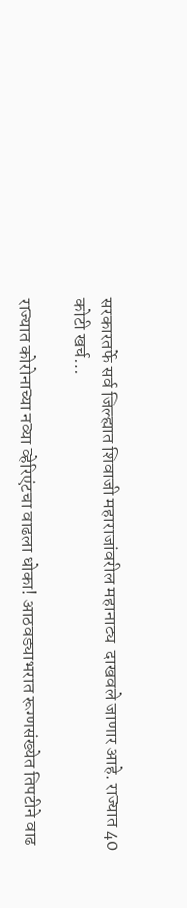सरकारतर्फे सर्व जिल्ह्यात शिवाजी महाराजांवरील महानाट्य  दाखवले जाणार आहे. राज्यात 40 कोटी खर्च…

राज्यात कोरोनाच्या नव्या व्हेरिएंटचा वाढला धोका! आठवड्याभरात रूग्णसंख्येत तिपटीने वाढ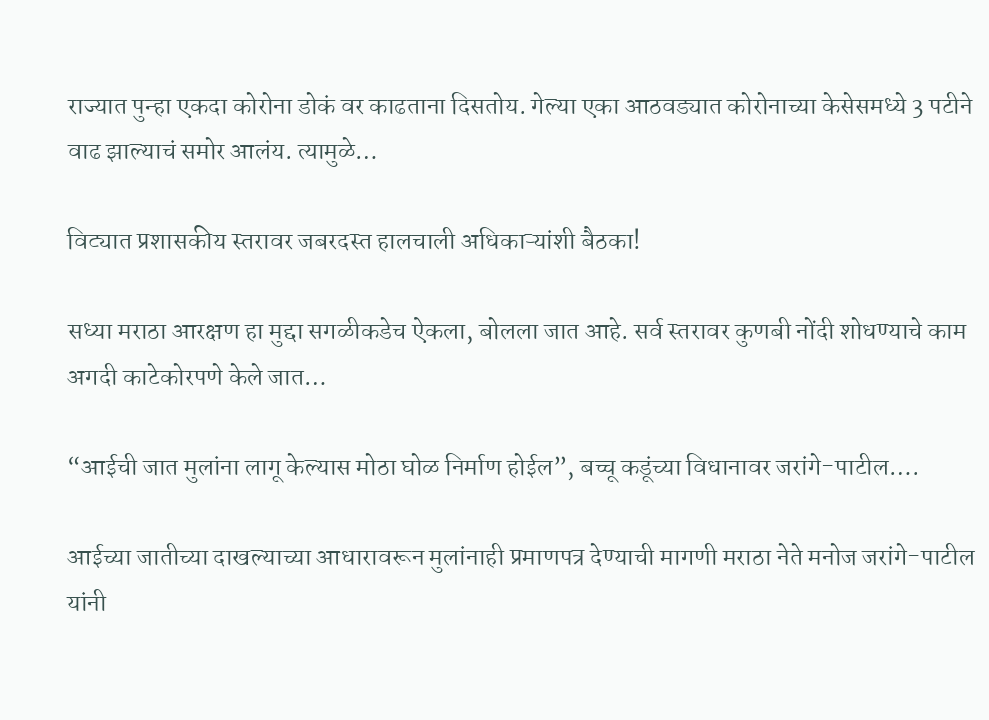राज्यात पुन्हा एकदा कोरोना डोकं वर काढताना दिसतोय. गेल्या एका आठवड्यात कोरोनाच्या केसेसमध्ये 3 पटीने वाढ झाल्याचं समोर आलंय. त्यामुळे…

विट्यात प्रशासकीय स्तरावर जबरदस्त हालचाली अधिकाऱ्यांशी बैठका!

सध्या मराठा आरक्षण हा मुद्दा सगळीकडेच ऐकला, बोलला जात आहे. सर्व स्तरावर कुणबी नोंदी शोधण्याचे काम अगदी काटेकोरपणे केले जात…

“आईची जात मुलांना लागू केल्यास मोठा घोळ निर्माण होईल”, बच्चू कडूंच्या विधानावर जरांगे-पाटील….

आईच्या जातीच्या दाखल्याच्या आधारावरून मुलांनाही प्रमाणपत्र देण्याची मागणी मराठा नेते मनोज जरांगे-पाटील यांनी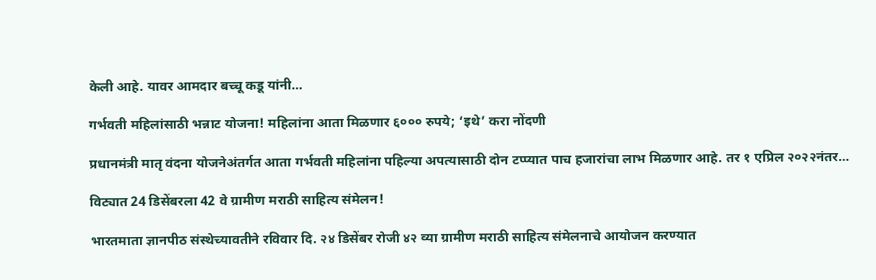केली आहे. यावर आमदार बच्चू कडू यांनी…

गर्भवती महिलांसाठी भन्नाट योजना! महिलांना आता मिळणार ६००० रुपये; ‘इथे’ करा नोंदणी

प्रधानमंत्री मातृ वंदना योजनेअंतर्गत आता गर्भवती महिलांना पहिल्या अपत्यासाठी दोन टप्प्यात पाच हजारांचा लाभ मिळणार आहे. तर १ एप्रिल २०२२नंतर…

विट्यात 24 डिसेंबरला 42 वे ग्रामीण मराठी साहित्य संमेलन!

भारतमाता ज्ञानपीठ संस्थेच्यावतीने रविवार दि. २४ डिसेंबर रोजी ४२ व्या ग्रामीण मराठी साहित्य संमेलनाचे आयोजन करण्यात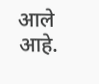आले आहे.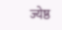ज्येष्ठ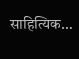साहित्यिक…